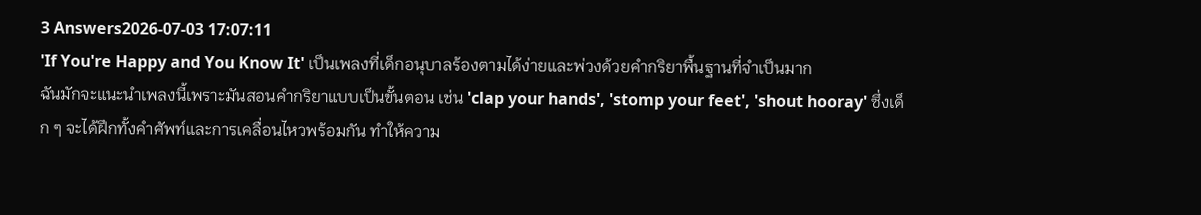3 Answers2026-07-03 17:07:11
'If You're Happy and You Know It' เป็นเพลงที่เด็กอนุบาลร้องตามได้ง่ายและพ่วงด้วยคำกริยาพื้นฐานที่จำเป็นมาก
ฉันมักจะแนะนำเพลงนี้เพราะมันสอนคำกริยาแบบเป็นขั้นตอน เช่น 'clap your hands', 'stomp your feet', 'shout hooray' ซึ่งเด็ก ๆ จะได้ฝึกทั้งคำศัพท์และการเคลื่อนไหวพร้อมกัน ทำให้ความ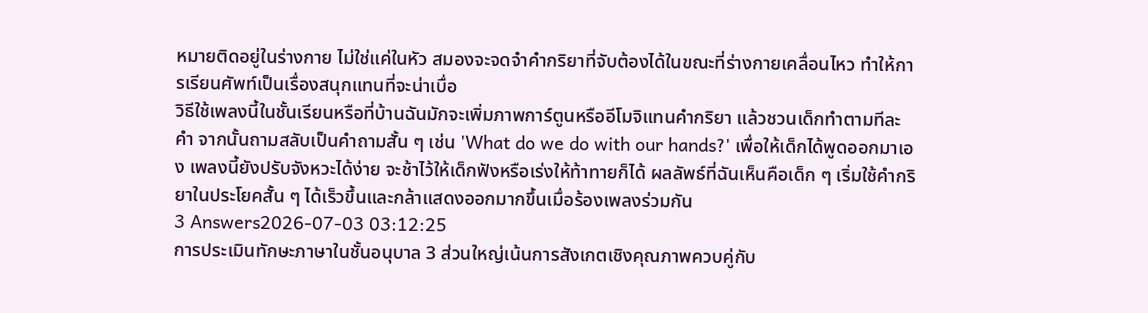หมายติดอยู่ในร่างกาย ไม่ใช่แค่ในหัว สมองจะจดจำคำกริยาที่จับต้องได้ในขณะที่ร่างกายเคลื่อนไหว ทำให้การเรียนศัพท์เป็นเรื่องสนุกแทนที่จะน่าเบื่อ
วิธีใช้เพลงนี้ในชั้นเรียนหรือที่บ้านฉันมักจะเพิ่มภาพการ์ตูนหรืออีโมจิแทนคำกริยา แล้วชวนเด็กทำตามทีละคำ จากนั้นถามสลับเป็นคำถามสั้น ๆ เช่น 'What do we do with our hands?' เพื่อให้เด็กได้พูดออกมาเอง เพลงนี้ยังปรับจังหวะได้ง่าย จะช้าไว้ให้เด็กฟังหรือเร่งให้ท้าทายก็ได้ ผลลัพธ์ที่ฉันเห็นคือเด็ก ๆ เริ่มใช้คำกริยาในประโยคสั้น ๆ ได้เร็วขึ้นและกล้าแสดงออกมากขึ้นเมื่อร้องเพลงร่วมกัน
3 Answers2026-07-03 03:12:25
การประเมินทักษะภาษาในชั้นอนุบาล 3 ส่วนใหญ่เน้นการสังเกตเชิงคุณภาพควบคู่กับ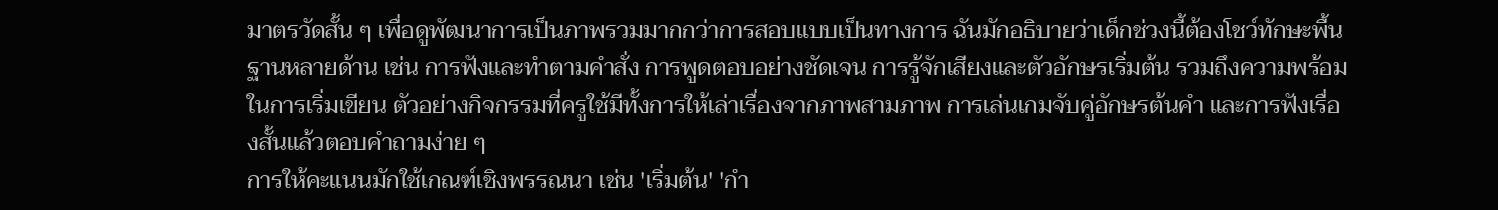มาตรวัดสั้น ๆ เพื่อดูพัฒนาการเป็นภาพรวมมากกว่าการสอบแบบเป็นทางการ ฉันมักอธิบายว่าเด็กช่วงนี้ต้องโชว์ทักษะพื้นฐานหลายด้าน เช่น การฟังและทำตามคำสั่ง การพูดตอบอย่างชัดเจน การรู้จักเสียงและตัวอักษรเริ่มต้น รวมถึงความพร้อมในการเริ่มเขียน ตัวอย่างกิจกรรมที่ครูใช้มีทั้งการให้เล่าเรื่องจากภาพสามภาพ การเล่นเกมจับคู่อักษรต้นคำ และการฟังเรื่องสั้นแล้วตอบคำถามง่าย ๆ
การให้คะแนนมักใช้เกณฑ์เชิงพรรณนา เช่น 'เริ่มต้น' 'กำ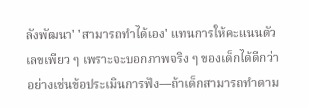ลังพัฒนา' 'สามารถทำได้เอง' แทนการให้คะแนนตัวเลขเพียว ๆ เพราะจะบอกภาพจริง ๆ ของเด็กได้ดีกว่า อย่างเช่นข้อประเมินการฟัง—ถ้าเด็กสามารถทำตาม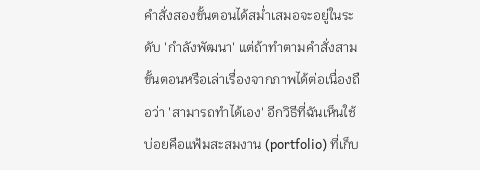คำสั่งสองขั้นตอนได้สม่ำเสมอจะอยู่ในระดับ 'กำลังพัฒนา' แต่ถ้าทำตามคำสั่งสามขั้นตอนหรือเล่าเรื่องจากภาพได้ต่อเนื่องถือว่า 'สามารถทำได้เอง' อีกวิธีที่ฉันเห็นใช้บ่อยคือแฟ้มสะสมงาน (portfolio) ที่เก็บ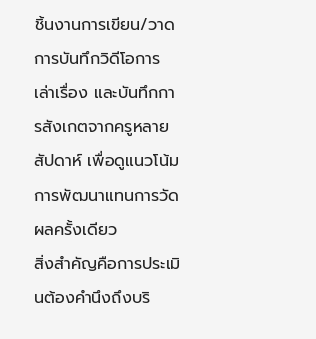ชิ้นงานการเขียน/วาด การบันทึกวิดีโอการเล่าเรื่อง และบันทึกการสังเกตจากครูหลายสัปดาห์ เพื่อดูแนวโน้มการพัฒนาแทนการวัดผลครั้งเดียว
สิ่งสำคัญคือการประเมินต้องคำนึงถึงบริ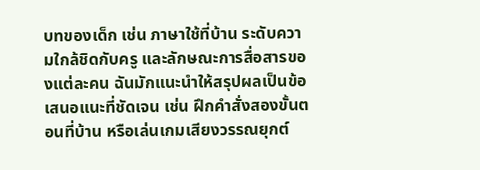บทของเด็ก เช่น ภาษาใช้ที่บ้าน ระดับความใกล้ชิดกับครู และลักษณะการสื่อสารของแต่ละคน ฉันมักแนะนำให้สรุปผลเป็นข้อเสนอแนะที่ชัดเจน เช่น ฝึกคำสั่งสองขั้นตอนที่บ้าน หรือเล่นเกมเสียงวรรณยุกต์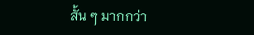สั้น ๆ มากกว่า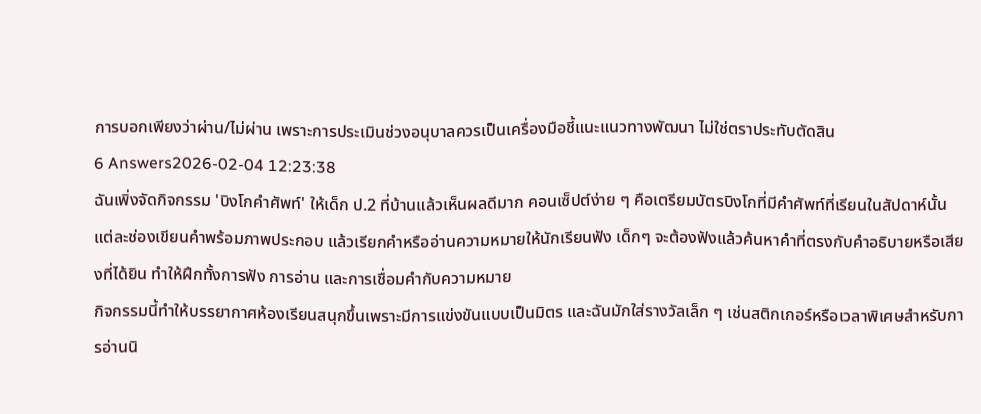การบอกเพียงว่าผ่าน/ไม่ผ่าน เพราะการประเมินช่วงอนุบาลควรเป็นเครื่องมือชี้แนะแนวทางพัฒนา ไม่ใช่ตราประทับตัดสิน
6 Answers2026-02-04 12:23:38
ฉันเพิ่งจัดกิจกรรม 'บิงโกคำศัพท์' ให้เด็ก ป.2 ที่บ้านแล้วเห็นผลดีมาก คอนเซ็ปต์ง่าย ๆ คือเตรียมบัตรบิงโกที่มีคำศัพท์ที่เรียนในสัปดาห์นั้น แต่ละช่องเขียนคำพร้อมภาพประกอบ แล้วเรียกคำหรืออ่านความหมายให้นักเรียนฟัง เด็กๆ จะต้องฟังแล้วค้นหาคำที่ตรงกับคำอธิบายหรือเสียงที่ได้ยิน ทำให้ฝึกทั้งการฟัง การอ่าน และการเชื่อมคำกับความหมาย
กิจกรรมนี้ทำให้บรรยากาศห้องเรียนสนุกขึ้นเพราะมีการแข่งขันแบบเป็นมิตร และฉันมักใส่รางวัลเล็ก ๆ เช่นสติกเกอร์หรือเวลาพิเศษสำหรับการอ่านนิ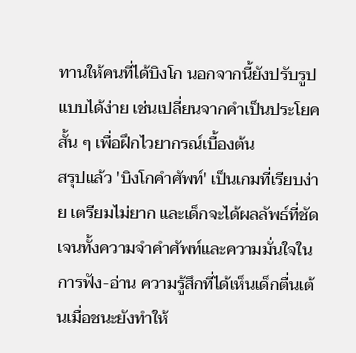ทานให้คนที่ได้บิงโก นอกจากนี้ยังปรับรูปแบบได้ง่าย เช่นเปลี่ยนจากคำเป็นประโยคสั้น ๆ เพื่อฝึกไวยากรณ์เบื้องต้น
สรุปแล้ว 'บิงโกคำศัพท์' เป็นเกมที่เรียบง่าย เตรียมไม่ยาก และเด็กจะได้ผลลัพธ์ที่ชัดเจนทั้งความจำคำศัพท์และความมั่นใจในการฟัง-อ่าน ความรู้สึกที่ได้เห็นเด็กตื่นเต้นเมื่อชนะยังทำให้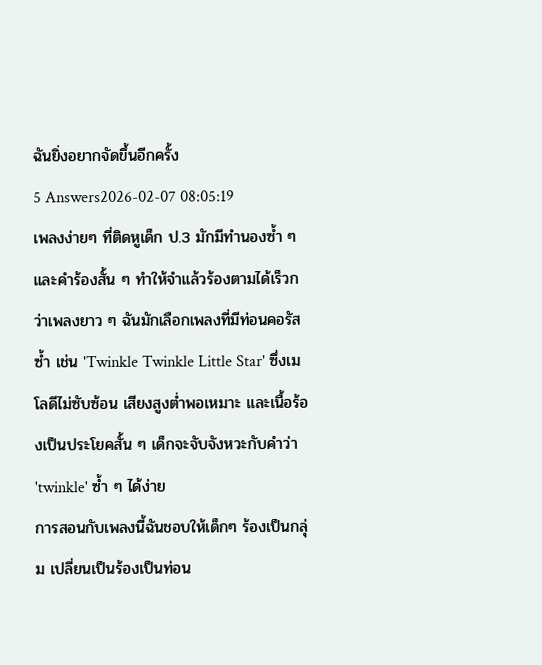ฉันยิ่งอยากจัดขึ้นอีกครั้ง
5 Answers2026-02-07 08:05:19
เพลงง่ายๆ ที่ติดหูเด็ก ป.3 มักมีทำนองซ้ำ ๆ และคำร้องสั้น ๆ ทำให้จำแล้วร้องตามได้เร็วกว่าเพลงยาว ๆ ฉันมักเลือกเพลงที่มีท่อนคอรัสซ้ำ เช่น 'Twinkle Twinkle Little Star' ซึ่งเมโลดีไม่ซับซ้อน เสียงสูงต่ำพอเหมาะ และเนื้อร้องเป็นประโยคสั้น ๆ เด็กจะจับจังหวะกับคำว่า 'twinkle' ซ้ำ ๆ ได้ง่าย
การสอนกับเพลงนี้ฉันชอบให้เด็กๆ ร้องเป็นกลุ่ม เปลี่ยนเป็นร้องเป็นท่อน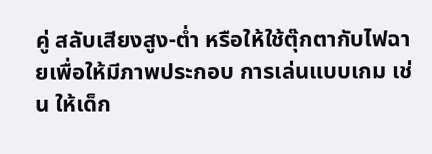คู่ สลับเสียงสูง-ต่ำ หรือให้ใช้ตุ๊กตากับไฟฉายเพื่อให้มีภาพประกอบ การเล่นแบบเกม เช่น ให้เด็ก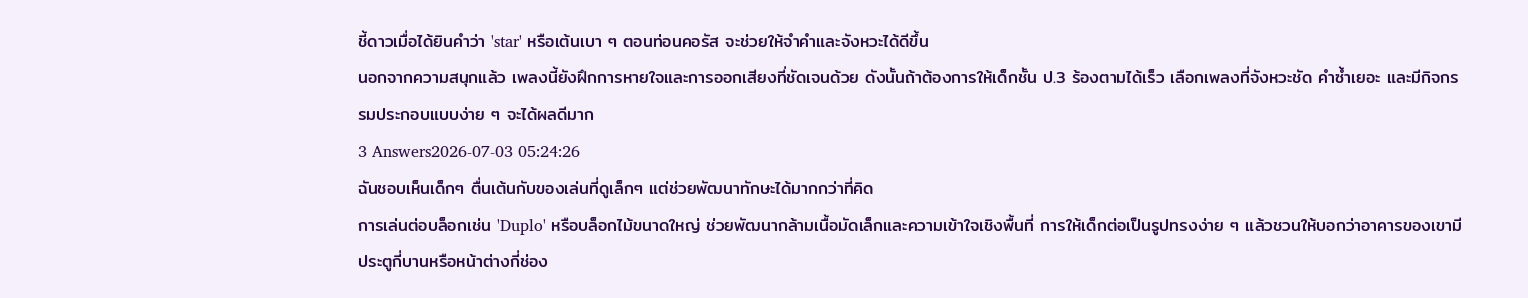ชี้ดาวเมื่อได้ยินคำว่า 'star' หรือเต้นเบา ๆ ตอนท่อนคอรัส จะช่วยให้จำคำและจังหวะได้ดีขึ้น
นอกจากความสนุกแล้ว เพลงนี้ยังฝึกการหายใจและการออกเสียงที่ชัดเจนด้วย ดังนั้นถ้าต้องการให้เด็กชั้น ป.3 ร้องตามได้เร็ว เลือกเพลงที่จังหวะชัด คำซ้ำเยอะ และมีกิจกรรมประกอบแบบง่าย ๆ จะได้ผลดีมาก
3 Answers2026-07-03 05:24:26
ฉันชอบเห็นเด็กๆ ตื่นเต้นกับของเล่นที่ดูเล็กๆ แต่ช่วยพัฒนาทักษะได้มากกว่าที่คิด
การเล่นต่อบล็อกเช่น 'Duplo' หรือบล็อกไม้ขนาดใหญ่ ช่วยพัฒนากล้ามเนื้อมัดเล็กและความเข้าใจเชิงพื้นที่ การให้เด็กต่อเป็นรูปทรงง่าย ๆ แล้วชวนให้บอกว่าอาคารของเขามีประตูกี่บานหรือหน้าต่างกี่ช่อง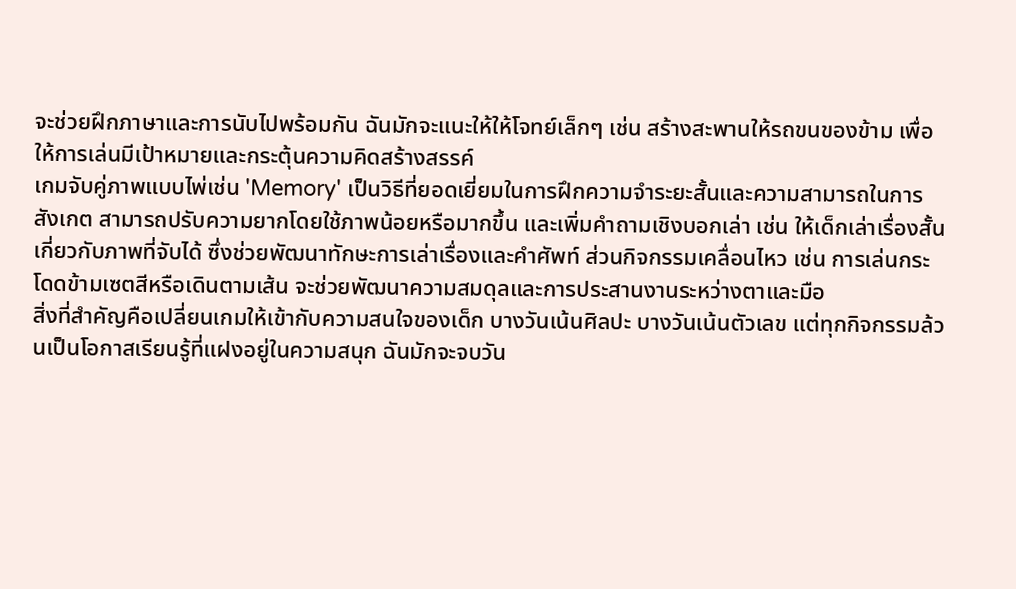จะช่วยฝึกภาษาและการนับไปพร้อมกัน ฉันมักจะแนะให้ให้โจทย์เล็กๆ เช่น สร้างสะพานให้รถขนของข้าม เพื่อให้การเล่นมีเป้าหมายและกระตุ้นความคิดสร้างสรรค์
เกมจับคู่ภาพแบบไพ่เช่น 'Memory' เป็นวิธีที่ยอดเยี่ยมในการฝึกความจำระยะสั้นและความสามารถในการสังเกต สามารถปรับความยากโดยใช้ภาพน้อยหรือมากขึ้น และเพิ่มคำถามเชิงบอกเล่า เช่น ให้เด็กเล่าเรื่องสั้นเกี่ยวกับภาพที่จับได้ ซึ่งช่วยพัฒนาทักษะการเล่าเรื่องและคำศัพท์ ส่วนกิจกรรมเคลื่อนไหว เช่น การเล่นกระโดดข้ามเซตสีหรือเดินตามเส้น จะช่วยพัฒนาความสมดุลและการประสานงานระหว่างตาและมือ
สิ่งที่สำคัญคือเปลี่ยนเกมให้เข้ากับความสนใจของเด็ก บางวันเน้นศิลปะ บางวันเน้นตัวเลข แต่ทุกกิจกรรมล้วนเป็นโอกาสเรียนรู้ที่แฝงอยู่ในความสนุก ฉันมักจะจบวัน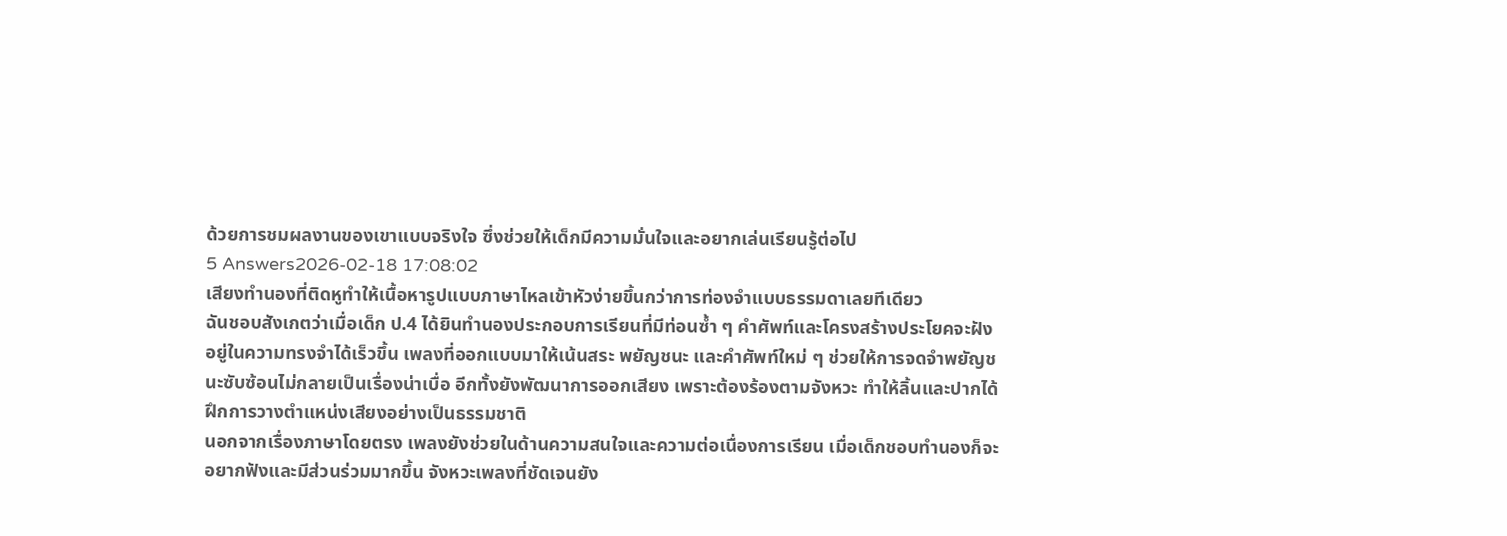ด้วยการชมผลงานของเขาแบบจริงใจ ซึ่งช่วยให้เด็กมีความมั่นใจและอยากเล่นเรียนรู้ต่อไป
5 Answers2026-02-18 17:08:02
เสียงทำนองที่ติดหูทำให้เนื้อหารูปแบบภาษาไหลเข้าหัวง่ายขึ้นกว่าการท่องจำแบบธรรมดาเลยทีเดียว
ฉันชอบสังเกตว่าเมื่อเด็ก ป.4 ได้ยินทำนองประกอบการเรียนที่มีท่อนซ้ำ ๆ คำศัพท์และโครงสร้างประโยคจะฝังอยู่ในความทรงจำได้เร็วขึ้น เพลงที่ออกแบบมาให้เน้นสระ พยัญชนะ และคำศัพท์ใหม่ ๆ ช่วยให้การจดจำพยัญชนะซับซ้อนไม่กลายเป็นเรื่องน่าเบื่อ อีกทั้งยังพัฒนาการออกเสียง เพราะต้องร้องตามจังหวะ ทำให้ลิ้นและปากได้ฝึกการวางตำแหน่งเสียงอย่างเป็นธรรมชาติ
นอกจากเรื่องภาษาโดยตรง เพลงยังช่วยในด้านความสนใจและความต่อเนื่องการเรียน เมื่อเด็กชอบทำนองก็จะอยากฟังและมีส่วนร่วมมากขึ้น จังหวะเพลงที่ชัดเจนยัง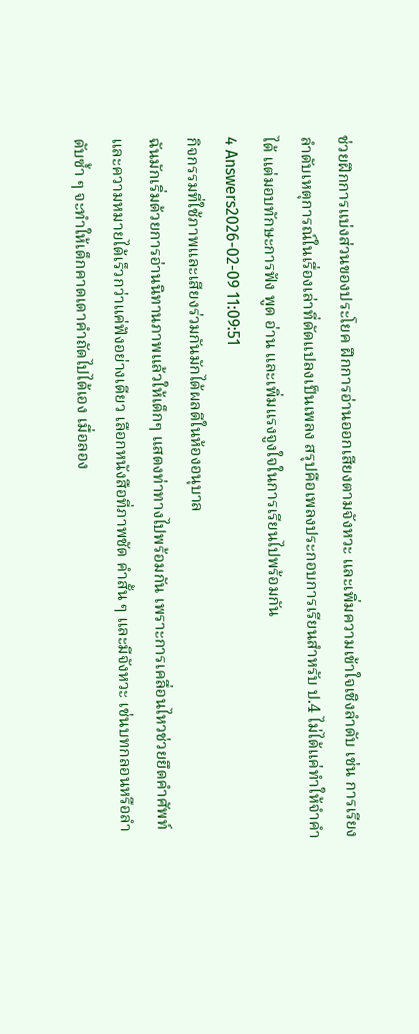ช่วยฝึกการแบ่งส่วนของประโยค ฝึกการอ่านออกเสียงตามจังหวะ และเพิ่มความเข้าใจเชิงลำดับ เช่น การเรียงลำดับเหตุการณ์ในเรื่องเล่าที่ดัดแปลงเป็นเพลง สรุปคือเพลงประกอบการเรียนสำหรับ ป.4 ไม่ได้แค่ทำให้จำคำได้ แต่มอบทักษะการฟัง พูด อ่าน และเพิ่มแรงจูงใจในการเรียนไปพร้อมกัน
4 Answers2026-02-09 11:09:51
กิจกรรมที่ใช้ภาพและเสียงร่วมกันมักได้ผลดีในห้องอนุบาล
ฉันมักเริ่มด้วยการอ่านนิทานภาพแล้วให้เด็กๆ แสดงท่าทางไปพร้อมกัน เพราะการเคลื่อนไหวช่วยยึดคำศัพท์และความหมายได้เร็วกว่าแค่ฟังอย่างเดียว เลือกหนังสือที่ภาพชัด คำสั้น ๆ และมีจังหวะ เช่นบทกลอนหรือลำดับซ้ำ ๆ จะทำให้เด็กคาดเดาคำถัดไปได้เอง เมื่อลอง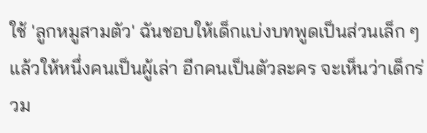ใช้ 'ลูกหมูสามตัว' ฉันชอบให้เด็กแบ่งบทพูดเป็นส่วนเล็ก ๆ แล้วให้หนึ่งคนเป็นผู้เล่า อีกคนเป็นตัวละคร จะเห็นว่าเด็กร่วม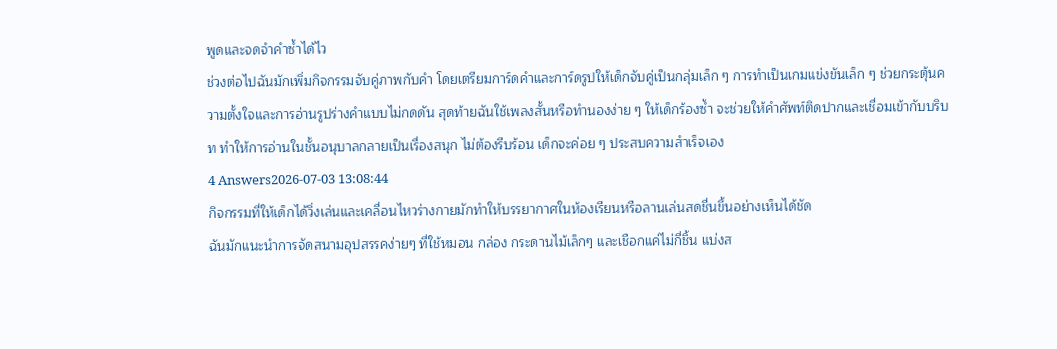พูดและจดจำคำซ้ำได้ไว
ช่วงต่อไปฉันมักเพิ่มกิจกรรมจับคู่ภาพกับคำ โดยเตรียมการ์ดคำและการ์ดรูปให้เด็กจับคู่เป็นกลุ่มเล็ก ๆ การทำเป็นเกมแข่งขันเล็ก ๆ ช่วยกระตุ้นความตั้งใจและการอ่านรูปร่างคำแบบไม่กดดัน สุดท้ายฉันใช้เพลงสั้นหรือทำนองง่าย ๆ ให้เด็กร้องซ้ำ จะช่วยให้คำศัพท์ติดปากและเชื่อมเข้ากับบริบท ทำให้การอ่านในชั้นอนุบาลกลายเป็นเรื่องสนุก ไม่ต้องรีบร้อน เด็กจะค่อย ๆ ประสบความสำเร็จเอง
4 Answers2026-07-03 13:08:44
กิจกรรมที่ให้เด็กได้วิ่งเล่นและเคลื่อนไหวร่างกายมักทำให้บรรยากาศในห้องเรียนหรือลานเล่นสดชื่นขึ้นอย่างเห็นได้ชัด
ฉันมักแนะนำการจัดสนามอุปสรรคง่ายๆ ที่ใช้หมอน กล่อง กระดานไม้เล็กๆ และเชือกแค่ไม่กี่ชิ้น แบ่งส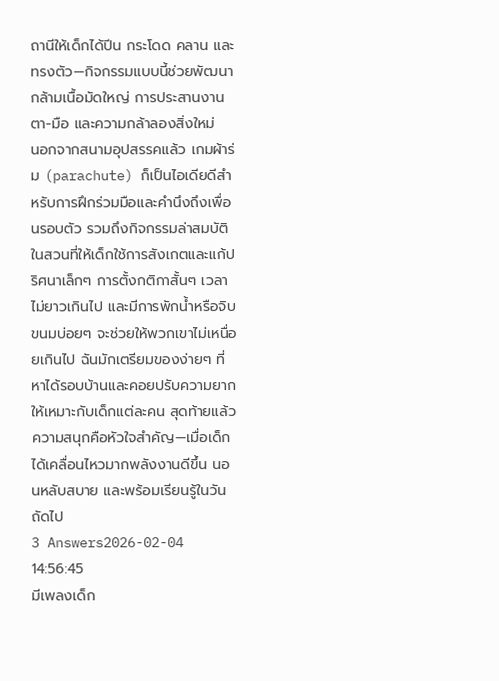ถานีให้เด็กได้ปีน กระโดด คลาน และทรงตัว—กิจกรรมแบบนี้ช่วยพัฒนากล้ามเนื้อมัดใหญ่ การประสานงานตา-มือ และความกล้าลองสิ่งใหม่
นอกจากสนามอุปสรรคแล้ว เกมผ้าร่ม (parachute) ก็เป็นไอเดียดีสำหรับการฝึกร่วมมือและคำนึงถึงเพื่อนรอบตัว รวมถึงกิจกรรมล่าสมบัติในสวนที่ให้เด็กใช้การสังเกตและแก้ปริศนาเล็กๆ การตั้งกติกาสั้นๆ เวลาไม่ยาวเกินไป และมีการพักน้ำหรือจิบขนมบ่อยๆ จะช่วยให้พวกเขาไม่เหนื่อยเกินไป ฉันมักเตรียมของง่ายๆ ที่หาได้รอบบ้านและคอยปรับความยากให้เหมาะกับเด็กแต่ละคน สุดท้ายแล้วความสนุกคือหัวใจสำคัญ—เมื่อเด็กได้เคลื่อนไหวมากพลังงานดีขึ้น นอนหลับสบาย และพร้อมเรียนรู้ในวันถัดไป
3 Answers2026-02-04 14:56:45
มีเพลงเด็ก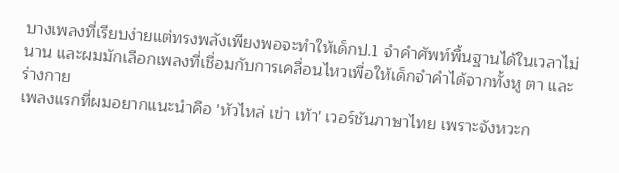บางเพลงที่เรียบง่ายแต่ทรงพลังเพียงพอจะทำให้เด็กป.1 จำคำศัพท์พื้นฐานได้ในเวลาไม่นาน และผมมักเลือกเพลงที่เชื่อมกับการเคลื่อนไหวเพื่อให้เด็กจำคำได้จากทั้งหู ตา และร่างกาย
เพลงแรกที่ผมอยากแนะนำคือ 'หัวไหล่ เข่า เท้า' เวอร์ชันภาษาไทย เพราะจังหวะก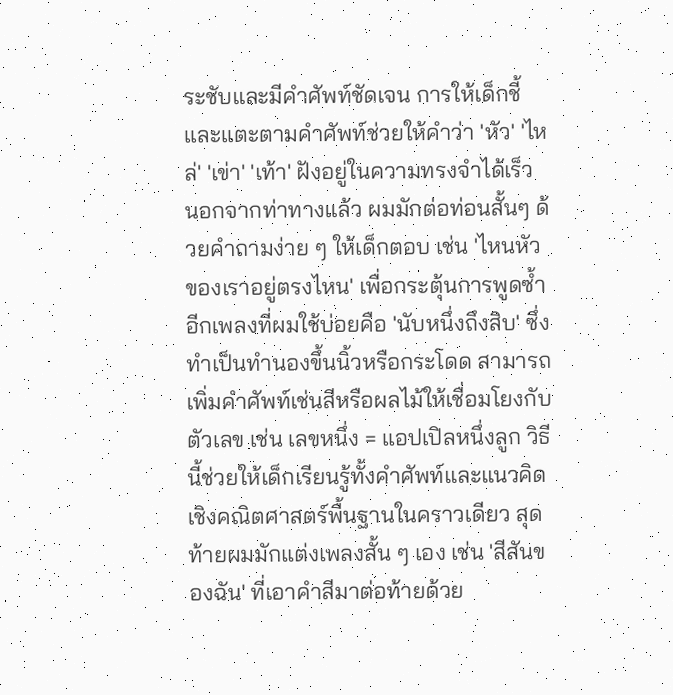ระชับและมีคำศัพท์ชัดเจน การให้เด็กชี้และแตะตามคำศัพท์ช่วยให้คำว่า 'หัว' 'ไหล่' 'เข่า' 'เท้า' ฝังอยู่ในความทรงจำได้เร็ว นอกจากท่าทางแล้ว ผมมักต่อท่อนสั้นๆ ด้วยคำถามง่าย ๆ ให้เด็กตอบ เช่น 'ไหนหัวของเราอยู่ตรงไหน' เพื่อกระตุ้นการพูดซ้ำ
อีกเพลงที่ผมใช้บ่อยคือ 'นับหนึ่งถึงสิบ' ซึ่งทำเป็นทำนองขึ้นนิ้วหรือกระโดด สามารถเพิ่มคำศัพท์เช่นสีหรือผลไม้ให้เชื่อมโยงกับตัวเลข เช่น เลขหนึ่ง = แอปเปิลหนึ่งลูก วิธีนี้ช่วยให้เด็กเรียนรู้ทั้งคำศัพท์และแนวคิดเชิงคณิตศาสตร์พื้นฐานในคราวเดียว สุดท้ายผมมักแต่งเพลงสั้น ๆ เอง เช่น 'สีสันของฉัน' ที่เอาคำสีมาต่อท้ายด้วย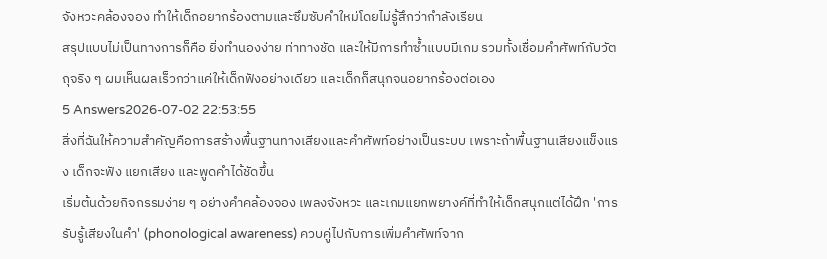จังหวะคล้องจอง ทำให้เด็กอยากร้องตามและซึมซับคำใหม่โดยไม่รู้สึกว่ากำลังเรียน
สรุปแบบไม่เป็นทางการก็คือ ยิ่งทำนองง่าย ท่าทางชัด และให้มีการทำซ้ำแบบมีเกม รวมทั้งเชื่อมคำศัพท์กับวัตถุจริง ๆ ผมเห็นผลเร็วกว่าแค่ให้เด็กฟังอย่างเดียว และเด็กก็สนุกจนอยากร้องต่อเอง
5 Answers2026-07-02 22:53:55
สิ่งที่ฉันให้ความสำคัญคือการสร้างพื้นฐานทางเสียงและคำศัพท์อย่างเป็นระบบ เพราะถ้าพื้นฐานเสียงแข็งแรง เด็กจะฟัง แยกเสียง และพูดคำได้ชัดขึ้น
เริ่มต้นด้วยกิจกรรมง่าย ๆ อย่างคำคล้องจอง เพลงจังหวะ และเกมแยกพยางค์ที่ทำให้เด็กสนุกแต่ได้ฝึก 'การรับรู้เสียงในคำ' (phonological awareness) ควบคู่ไปกับการเพิ่มคำศัพท์จาก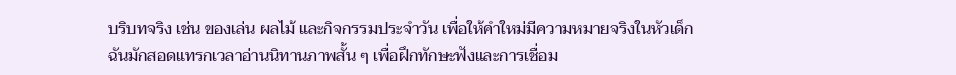บริบทจริง เช่น ของเล่น ผลไม้ และกิจกรรมประจำวัน เพื่อให้คำใหม่มีความหมายจริงในหัวเด็ก
ฉันมักสอดแทรกเวลาอ่านนิทานภาพสั้น ๆ เพื่อฝึกทักษะฟังและการเชื่อม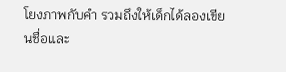โยงภาพกับคำ รวมถึงให้เด็กได้ลองเขียนชื่อและ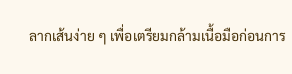ลากเส้นง่าย ๆ เพื่อเตรียมกล้ามเนื้อมือก่อนการ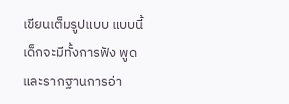เขียนเต็มรูปแบบ แบบนี้เด็กจะมีทั้งการฟัง พูด และรากฐานการอ่า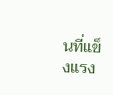นที่แข็งแรง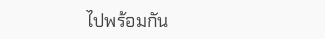ไปพร้อมกัน